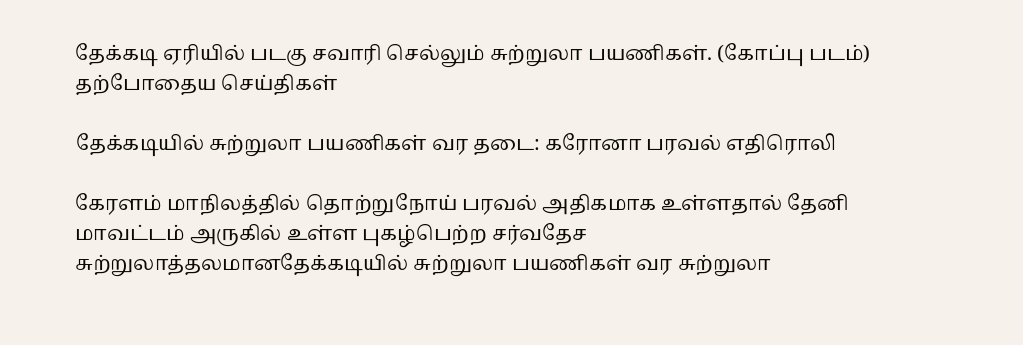தேக்கடி ஏரியில் படகு சவாரி செல்லும் சுற்றுலா பயணிகள். (கோப்பு படம்)
தற்போதைய செய்திகள்

தேக்கடியில் சுற்றுலா பயணிகள் வர தடை: கரோனா பரவல் எதிரொலி

கேரளம் மாநிலத்தில் தொற்றுநோய் பரவல் அதிகமாக உள்ளதால் தேனி மாவட்டம் அருகில் உள்ள புகழ்பெற்ற சர்வதேச சுற்றுலாத்தலமானதேக்கடியில் சுற்றுலா பயணிகள் வர சுற்றுலா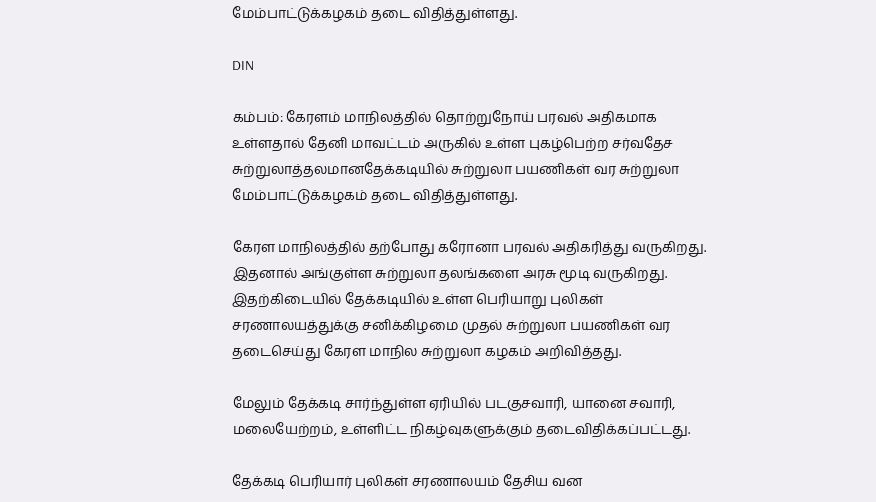மேம்பாட்டுக்கழகம் தடை விதித்துள்ளது.

DIN

கம்பம்: கேரளம் மாநிலத்தில் தொற்றுநோய் பரவல் அதிகமாக உள்ளதால் தேனி மாவட்டம் அருகில் உள்ள புகழ்பெற்ற சர்வதேச சுற்றுலாத்தலமானதேக்கடியில் சுற்றுலா பயணிகள் வர சுற்றுலா மேம்பாட்டுக்கழகம் தடை விதித்துள்ளது.

கேரள மாநிலத்தில் தற்போது கரோனா பரவல் அதிகரித்து வருகிறது. இதனால் அங்குள்ள சுற்றுலா தலங்களை அரசு மூடி வருகிறது. இதற்கிடையில் தேக்கடியில் உள்ள பெரியாறு புலிகள் சரணாலயத்துக்கு சனிக்கிழமை முதல் சுற்றுலா பயணிகள் வர தடைசெய்து கேரள மாநில சுற்றுலா கழகம் அறிவித்தது.

மேலும் தேக்கடி சார்ந்துள்ள ஏரியில் படகுசவாரி, யானை சவாரி, மலையேற்றம், உள்ளிட்ட நிகழ்வுகளுக்கும் தடைவிதிக்கப்பட்டது.

தேக்கடி பெரியார் புலிகள் சரணாலயம் தேசிய வன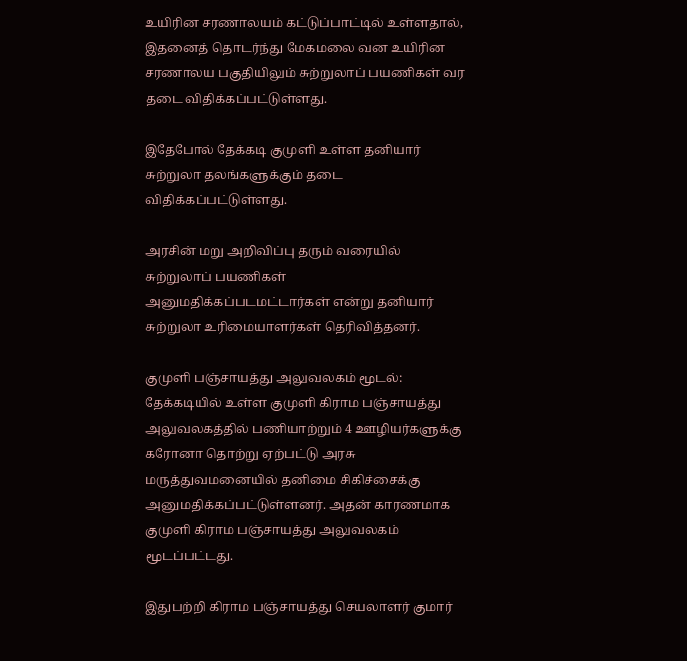உயிரின சரணாலயம் கட்டுப்பாட்டில் உள்ளதால், இதனைத் தொடர்ந்து மேகமலை வன உயிரின சரணாலய பகுதியிலும் சுற்றுலாப் பயணிகள் வர தடை விதிக்கப்பட்டுள்ளது.

இதேபோல் தேக்கடி குமுளி உள்ள தனியார் சுற்றுலா தலங்களுக்கும் தடை விதிக்கப்பட்டுள்ளது.

அரசின் மறு அறிவிப்பு தரும் வரையில் சுற்றுலாப் பயணிகள் அனுமதிக்கப்படமட்டார்கள் என்று தனியார் சுற்றுலா உரிமையாளர்கள் தெரிவித்தனர்.

குமுளி பஞ்சாயத்து அலுவலகம் மூடல்:  தேக்கடியில் உள்ள குமுளி கிராம பஞ்சாயத்து அலுவலகத்தில் பணியாற்றும் 4 ஊழியர்களுக்கு கரோனா தொற்று ஏற்பட்டு அரசு மருத்துவமனையில் தனிமை சிகிச்சைக்கு அனுமதிக்கப்பட்டுள்ளனர். அதன் காரணமாக குமுளி கிராம பஞ்சாயத்து அலுவலகம் மூடப்பட்டது.

இதுபற்றி கிராம பஞ்சாயத்து செயலாளர் குமார்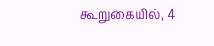கூறுகையில், 4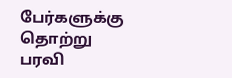பேர்களுக்கு தொற்று பரவி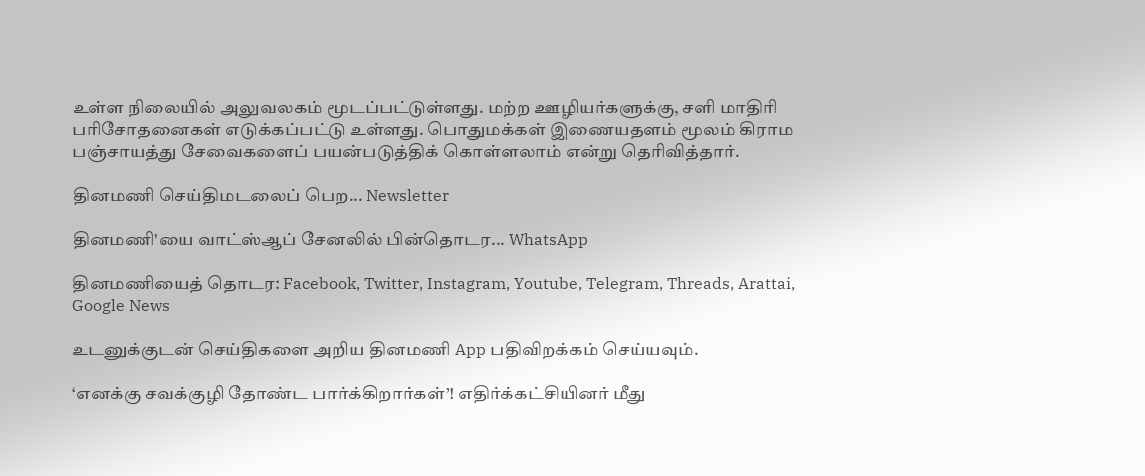உள்ள நிலையில் அலுவலகம் மூடப்பட்டுள்ளது. மற்ற ஊழியர்களுக்கு, சளி மாதிரி பரிசோதனைகள் எடுக்கப்பட்டு உள்ளது. பொதுமக்கள் இணையதளம் மூலம் கிராம பஞ்சாயத்து சேவைகளைப் பயன்படுத்திக் கொள்ளலாம் என்று தெரிவித்தார்.

தினமணி செய்திமடலைப் பெற... Newsletter

தினமணி'யை வாட்ஸ்ஆப் சேனலில் பின்தொடர... WhatsApp

தினமணியைத் தொடர: Facebook, Twitter, Instagram, Youtube, Telegram, Threads, Arattai, Google News

உடனுக்குடன் செய்திகளை அறிய தினமணி App பதிவிறக்கம் செய்யவும்.

‘எனக்கு சவக்குழி தோண்ட பார்க்கிறார்கள்’! எதிர்க்கட்சியினர் மீது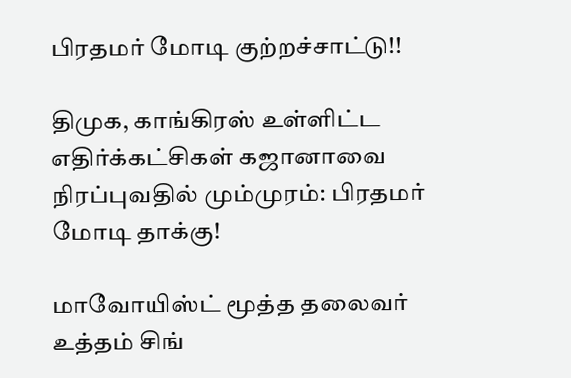பிரதமர் மோடி குற்றச்சாட்டு!!

திமுக, காங்கிரஸ் உள்ளிட்ட எதிர்க்கட்சிகள் கஜானாவை நிரப்புவதில் மும்முரம்: பிரதமர் மோடி தாக்கு!

மாவோயிஸ்ட் மூத்த தலைவர் உத்தம் சிங்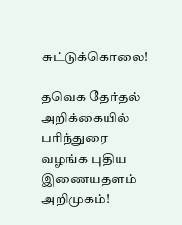சுட்டுக்கொலை!

தவெக தேர்தல் அறிக்கையில் பரிந்துரை வழங்க புதிய இணையதளம் அறிமுகம்!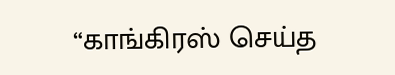“காங்கிரஸ் செய்த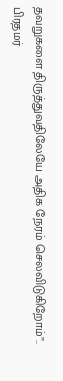தவறுகளை திருத்துவதிலேயே அதிக நேரம் செலவிடுகிறோம்”.. பிரதமர்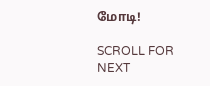மோடி!

SCROLL FOR NEXT